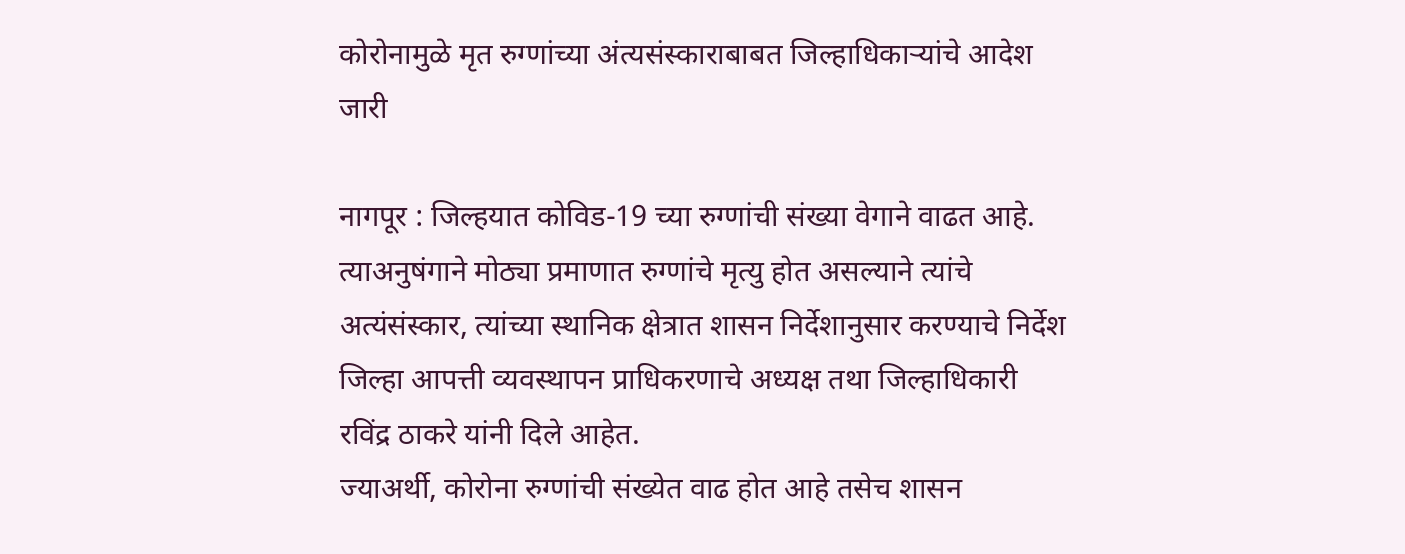कोरोनामुळे मृत रुग्णांच्या अंत्यसंस्काराबाबत जिल्हाधिकाऱ्यांचे आदेश जारी

नागपूर : जिल्हयात कोविड-19 च्या रुग्णांची संख्या वेगाने वाढत आहे. त्याअनुषंगाने मोठ्या प्रमाणात रुग्णांचे मृत्यु होत असल्याने त्यांचे अत्यंसंस्कार, त्यांच्या स्थानिक क्षेत्रात शासन निर्देशानुसार करण्याचे निर्देश जिल्हा आपत्ती व्यवस्थापन प्राधिकरणाचे अध्यक्ष तथा जिल्हाधिकारी रविंद्र ठाकरे यांनी दिले आहेत.
ज्याअर्थी, कोरोना रुग्णांची संख्येत वाढ होत आहे तसेच शासन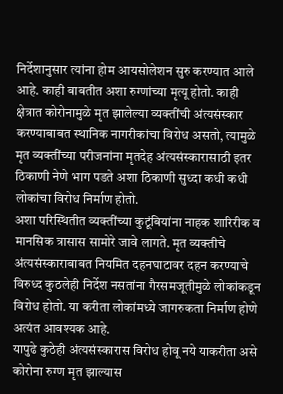निर्देशानुसार त्यांना होम आयसोलेशन सुरु करण्यात आले आहे. काही बाबतीत अशा रुग्णांच्या मृत्यू होतो. काही क्षेत्रात कोरोनामुळे मृत झालेल्या व्यक्तींची अंत्यसंस्कार करण्याबाबत स्थानिक नागरीकांचा विरोध असतो, त्यामुळे मृत व्यक्तींच्या परीजनांना मृतदेह अंत्यसंस्कारासाठी इतर ठिकाणी नेणे भाग पडते अशा ठिकाणी सुध्दा कधी कधी लोकांचा विरोध निर्माण होतो.
अशा परिस्थितीत व्यक्तींच्या कुटूंबियांना नाहक शारिरीक व मानसिक त्रासास सामोरे जावे लागते. मृत व्यक्तीचे अंत्यसंस्काराबाबत नियमित दहनघाटावर दहन करण्याचे विरुध्द कुठलेही निर्देश नसतांना गैरसमजूतीमुळे लोकांकडून विरोध होतो. या करीता लोकांमध्ये जागरुकता निर्माण होणे अत्यंत आवश्यक आहे.
यापुढे कुठेही अंत्यसंस्कारास विरोध होवू नये याकरीता असे कोरोना रुग्ण मृत झाल्यास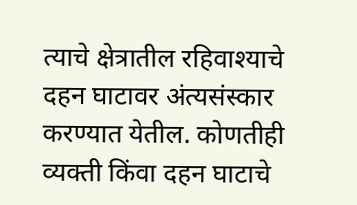त्याचे क्षेत्रातील रहिवाश्याचे दहन घाटावर अंत्यसंस्कार करण्यात येतील. कोणतीही व्यक्ती किंवा दहन घाटाचे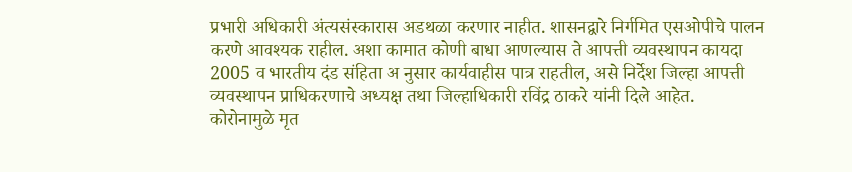प्रभारी अधिकारी अंत्यसंस्कारास अडथळा करणार नाहीत. शासनद्वारे निर्गमित एसओपीचे पालन करणे आवश्यक राहील. अशा कामात कोणी बाधा आणल्यास ते आपत्ती व्यवस्थापन कायदा 2005 व भारतीय दंड संहिता अ नुसार कार्यवाहीस पात्र राहतील, असे निर्देश जिल्हा आपत्ती व्यवस्थापन प्राधिकरणाचे अध्यक्ष तथा जिल्हाधिकारी रविंद्र ठाकरे यांनी दिले आहेत.
कोरोनामुळे मृत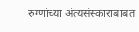रुग्णांच्या अंत्यसंस्काराबाबत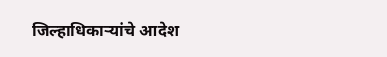जिल्हाधिकाऱ्यांचे आदेश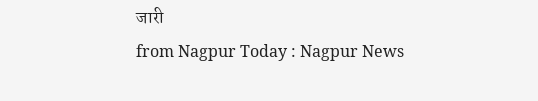जारी
from Nagpur Today : Nagpur News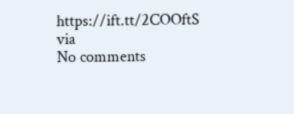https://ift.tt/2COOftS
via
No comments